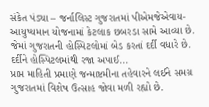સંકેત પંડ્યા – જર્નાલિસ્ટ ગુજરાતમાં પીએમજેએવાય- આયુષ્યમાન યોજનામાં કેટલાક છબરડા સામે આવ્યા છે. જેમાં ગુજરાતની હોસ્પિટલોમાં બેડ કરતાં દર્દી વધારે છે. દર્દીને હોસ્પિટલમાંથી રજા અપાઈ...
પ્રાપ્ત માહિતી પ્રમાણે જન્માષ્ટમીના તહેવારને લઈને સમગ્ર ગુજરાતમાં વિશેષ ઉત્સાહ જોવા મળી રહ્યો છે.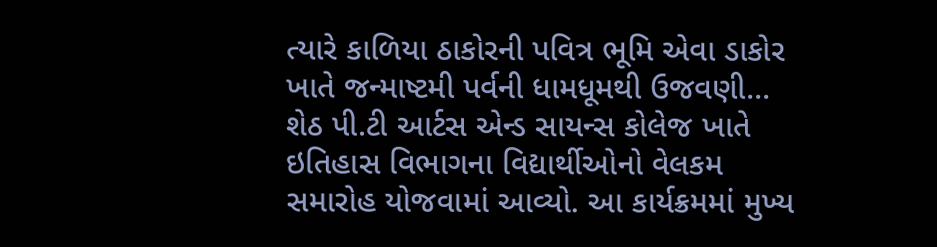ત્યારે કાળિયા ઠાકોરની પવિત્ર ભૂમિ એવા ડાકોર ખાતે જન્માષ્ટમી પર્વની ધામધૂમથી ઉજવણી...
શેઠ પી.ટી આર્ટસ એન્ડ સાયન્સ કોલેજ ખાતે ઇતિહાસ વિભાગના વિદ્યાર્થીઓનો વેલકમ સમારોહ યોજવામાં આવ્યો. આ કાર્યક્રમમાં મુખ્ય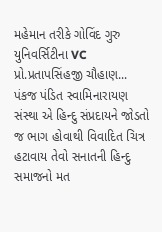મહેમાન તરીકે ગોવિંદ ગુરુ યુનિવર્સિટીના VC પ્રો.પ્રતાપસિંહજી ચૌહાણ...
પંકજ પંડિત સ્વામિનારાયણ સંસ્થા એ હિન્દુ સંપ્રદાયને જોડતો જ ભાગ હોવાથી વિવાદિત ચિત્ર હટાવાય તેવો સનાતની હિન્દુ સમાજનો મત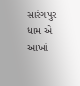સારંગપુર ધામ એ આખાં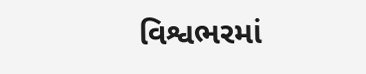વિશ્વભરમાં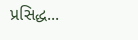પ્રસિદ્ધ...